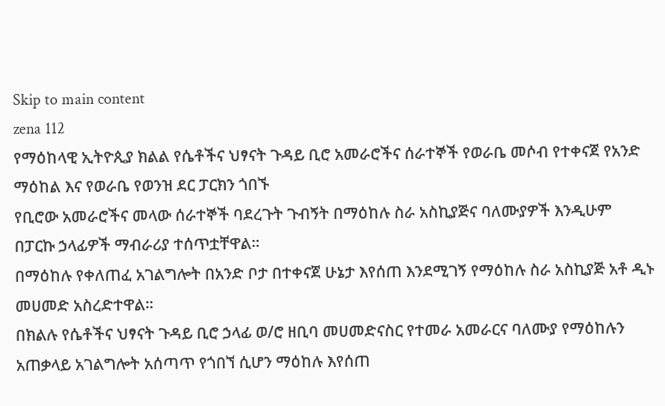Skip to main content
zena 112
የማዕከላዊ ኢትዮጲያ ክልል የሴቶችና ህፃናት ጉዳይ ቢሮ አመራሮችና ሰራተኞች የወራቤ መሶብ የተቀናጀ የአንድ ማዕከል እና የወራቤ የወንዝ ደር ፓርክን ጎበኙ
የቢሮው አመራሮችና መላው ሰራተኞች ባደረጉት ጉብኝት በማዕከሉ ስራ አስኪያጅና ባለሙያዎች እንዲሁም በፓርኩ ኃላፊዎች ማብራሪያ ተሰጥቷቸዋል።
በማዕከሉ የቀለጠፈ አገልግሎት በአንድ ቦታ በተቀናጀ ሁኔታ እየሰጠ እንደሚገኝ የማዕከሉ ስራ አስኪያጅ አቶ ዲኑ መሀመድ አስረድተዋል።
በክልሉ የሴቶችና ህፃናት ጉዳይ ቢሮ ኃላፊ ወ/ሮ ዘቢባ መሀመድናስር የተመራ አመራርና ባለሙያ የማዕከሉን አጠቃላይ አገልግሎት አሰጣጥ የጎበኘ ሲሆን ማዕከሉ እየሰጠ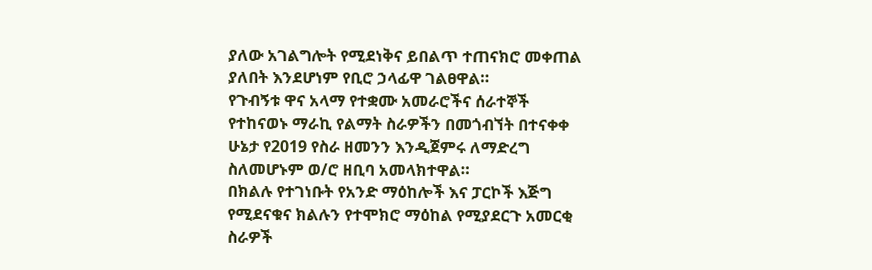ያለው አገልግሎት የሚደነቅና ይበልጥ ተጠናክሮ መቀጠል ያለበት እንደሆነም የቢሮ ኃላፊዋ ገልፀዋል።
የጉብኝቱ ዋና አላማ የተቋሙ አመራሮችና ሰራተኞች የተከናወኑ ማራኪ የልማት ስራዎችን በመጎብኘት በተናቀቀ ሁኔታ የ2019 የስራ ዘመንን እንዲጀምሩ ለማድረግ ስለመሆኑም ወ/ሮ ዘቢባ አመላክተዋል።
በክልሉ የተገነቡት የአንድ ማዕከሎች እና ፓርኮች እጅግ የሚደናቁና ክልሉን የተሞክሮ ማዕከል የሚያደርጉ አመርቂ ስራዎች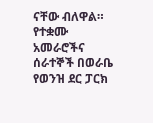ናቸው ብለዋል።
የተቋሙ አመራሮችና ሰራተኞች በወራቤ የወንዝ ደር ፓርክ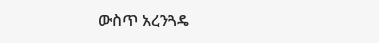ውስጥ አረንጓዴ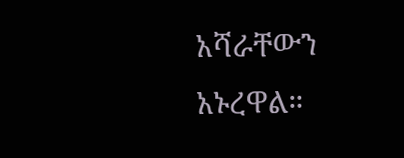አሻራቸውን አኑረዋል።